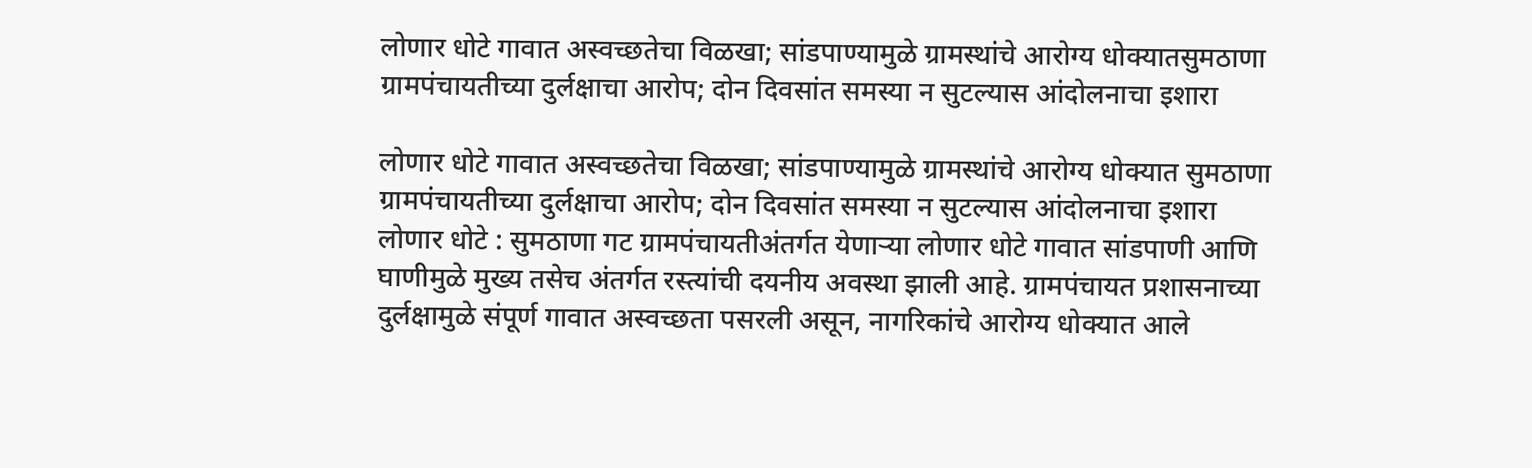लोणार धोटे गावात अस्वच्छतेचा विळखा; सांडपाण्यामुळे ग्रामस्थांचे आरोग्य धोक्यातसुमठाणा ग्रामपंचायतीच्या दुर्लक्षाचा आरोप; दोन दिवसांत समस्या न सुटल्यास आंदोलनाचा इशारा

लोणार धोटे गावात अस्वच्छतेचा विळखा; सांडपाण्यामुळे ग्रामस्थांचे आरोग्य धोक्यात सुमठाणा ग्रामपंचायतीच्या दुर्लक्षाचा आरोप; दोन दिवसांत समस्या न सुटल्यास आंदोलनाचा इशारा लोणार धोटे : सुमठाणा गट ग्रामपंचायतीअंतर्गत येणाऱ्या लोणार धोटे गावात सांडपाणी आणि घाणीमुळे मुख्य तसेच अंतर्गत रस्त्यांची दयनीय अवस्था झाली आहे. ग्रामपंचायत प्रशासनाच्या दुर्लक्षामुळे संपूर्ण गावात अस्वच्छता पसरली असून, नागरिकांचे आरोग्य धोक्यात आले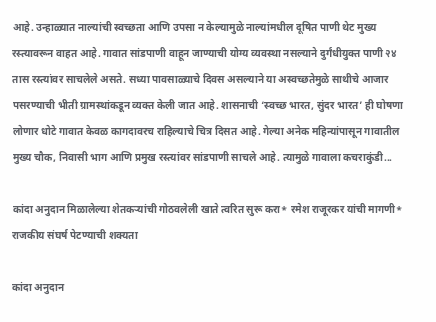आहे. उन्हाळ्यात नाल्यांची स्वच्छता आणि उपसा न केल्यामुळे नाल्यांमधील दूषित पाणी थेट मुख्य रस्त्यावरून वाहत आहे. गावात सांडपाणी वाहून जाण्याची योग्य व्यवस्था नसल्याने दुर्गंधीयुक्त पाणी २४ तास रस्त्यांवर साचलेले असते. सध्या पावसाळ्याचे दिवस असल्याने या अस्वच्छतेमुळे साथीचे आजार पसरण्याची भीती ग्रामस्थांकडून व्यक्त केली जात आहे. शासनाची ‘स्वच्छ भारत, सुंदर भारत’ ही घोषणा लोणार धोटे गावात केवळ कागदावरच राहिल्याचे चित्र दिसत आहे. गेल्या अनेक महिन्यांपासून गावातील मुख्य चौक, निवासी भाग आणि प्रमुख रस्त्यांवर सांडपाणी साचले आहे. त्यामुळे गावाला कचराकुंडी...

कांदा अनुदान मिळालेल्या शेतकऱ्यांची गोठवलेली खाते त्वरित सुरू करा* रमेश राजूरकर यांची मागणी* राजकीय संघर्ष पेटण्याची शक्यता

कांदा अनुदान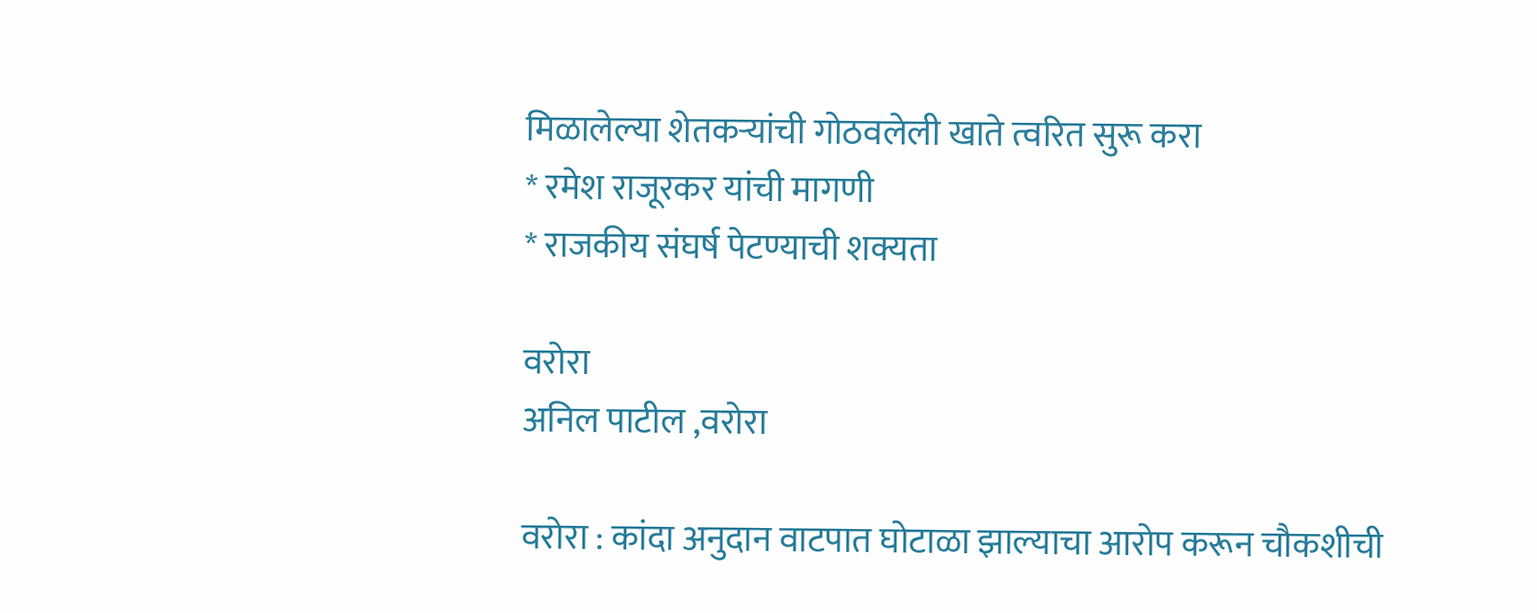मिळालेल्या शेतकऱ्यांची गोठवलेली खाते त्वरित सुरू करा
* रमेश राजूरकर यांची मागणी
* राजकीय संघर्ष पेटण्याची शक्यता

वरोरा
अनिल पाटील ,वरोरा

वरोरा : कांदा अनुदान वाटपात घोटाळा झाल्याचा आरोप करून चौकशीची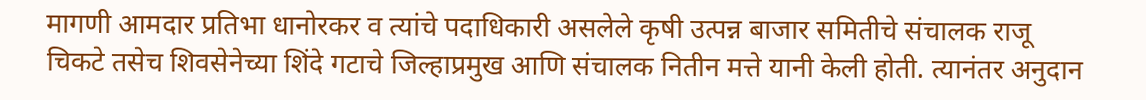मागणी आमदार प्रतिभा धानोरकर व त्यांचे पदाधिकारी असलेले कृषी उत्पन्न बाजार समितीचे संचालक राजू चिकटे तसेच शिवसेनेच्या शिंदे गटाचे जिल्हाप्रमुख आणि संचालक नितीन मत्ते यानी केली होती. त्यानंतर अनुदान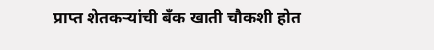प्राप्त शेतकऱ्यांची बँक खाती चौकशी होत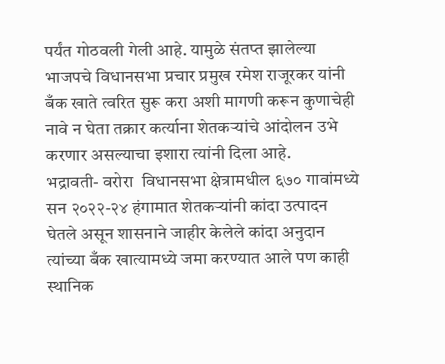पर्यंत गोठवली गेली आहे. यामुळे संतप्त झालेल्या भाजपचे विधानसभा प्रचार प्रमुख रमेश राजूरकर यांनी बँक खाते त्वरित सुरू करा अशी मागणी करून कुणाचेही नावे न घेता तक्रार कर्त्याना शेतकऱ्यांचे आंदोलन उभे करणार असल्याचा इशारा त्यांनी दिला आहे.
भद्रावती- वरोरा  विधानसभा क्षेत्रामधील ६७० गावांमध्ये सन २०२२-२४ हंगामात शेतकऱ्यांनी कांदा उत्पादन घेतले असून शासनाने जाहीर केलेले कांदा अनुदान त्यांच्या बँक खात्यामध्ये जमा करण्यात आले पण काही  स्थानिक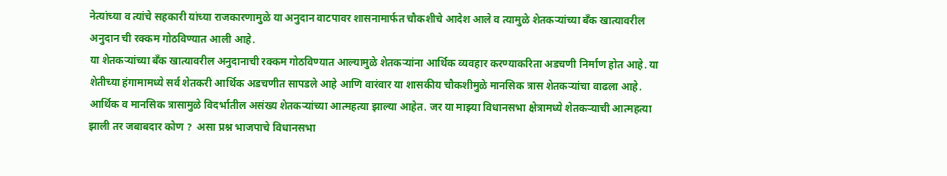नेत्यांच्या व त्यांचे सहकारी यांच्या राजकारणामुळे या अनुदान वाटपावर शासनामार्फत चौकशीचे आदेश आले व त्यामुळे शेतकऱ्यांच्या बँक खात्यावरील अनुदान ची रक्कम गोठविण्यात आली आहे.
या शेतकऱ्यांच्या बँक खात्यावरील अनुदानाची रक्कम गोठविण्यात आल्यामुळे शेतकऱ्यांना आर्थिक व्यवहार करण्याकरिता अडचणी निर्माण होत आहे. या शेतीच्या हंगामामध्ये सर्व शेतकरी आर्थिक अडचणीत सापडले आहे आणि वारंवार या शासकीय चौकशीमुळे मानसिक त्रास शेतकऱ्यांचा वाढला आहे.  आर्थिक व मानसिक त्रासामुळे विदर्भातील असंख्य शेतकऱ्यांच्या आत्महत्या झाल्या आहेत. जर या माझ्या विधानसभा क्षेत्रामध्ये शेतकऱ्याची आत्महत्या झाली तर जबाबदार कोण ?  असा प्रश्न भाजपाचे विधानसभा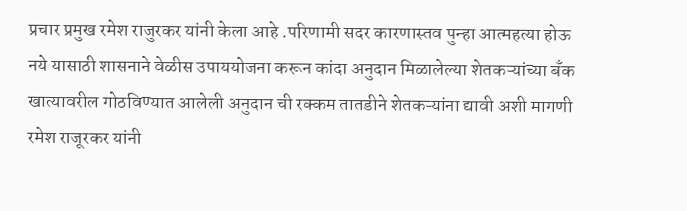प्रचार प्रमुख रमेश राजुरकर यांनी केला आहे .परिणामी सदर कारणास्तव पुन्हा आत्महत्या होऊ नये यासाठी शासनाने वेळीस उपाययोजना करून कांदा अनुदान मिळालेल्या शेतकऱ्यांच्या बँक खात्यावरील गोठविण्यात आलेली अनुदान ची रक्कम तातडीने शेतकऱ्यांना द्यावी अशी मागणी रमेश राजूरकर यांनी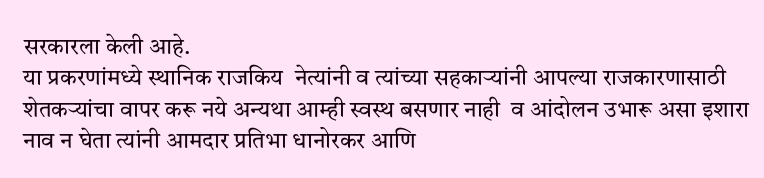सरकारला केली आहे.
या प्रकरणांमध्ये स्थानिक राजकिय  नेत्यांनी व त्यांच्या सहकाऱ्यांनी आपल्या राजकारणासाठी शेतकऱ्यांचा वापर करू नये अन्यथा आम्ही स्वस्थ बसणार नाही  व आंदोलन उभारू असा इशारा नाव न घेता त्यांनी आमदार प्रतिभा धानोरकर आणि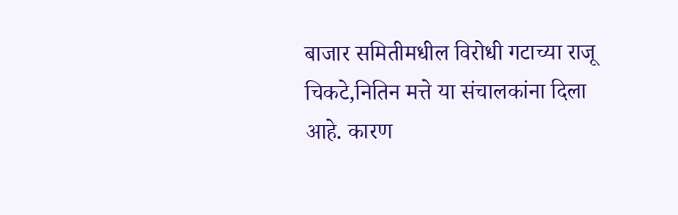बाजार समितीमधील विरोधी गटाच्या राजू चिकटे,नितिन मत्ते या संचालकांना दिला आहे. कारण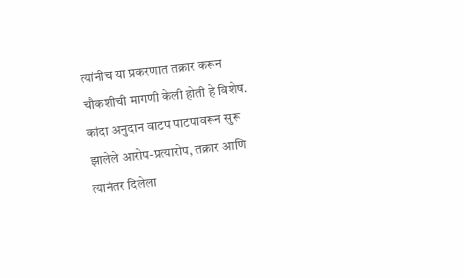त्यांनीच या प्रकरणात तक्रार करून चौकशीची मागणी केली होती हे विशेष. कांदा अनुदान वाटप पाटपावरून सुरू झालेले आरोप-प्रत्यारोप, तक्रार आणि त्यानंतर दिलेला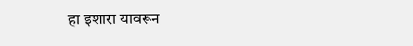हा इशारा यावरून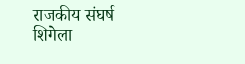राजकीय संघर्ष शिगेला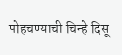पोहचण्याची चिन्हे दिसू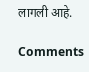लागली आहे.

Comments